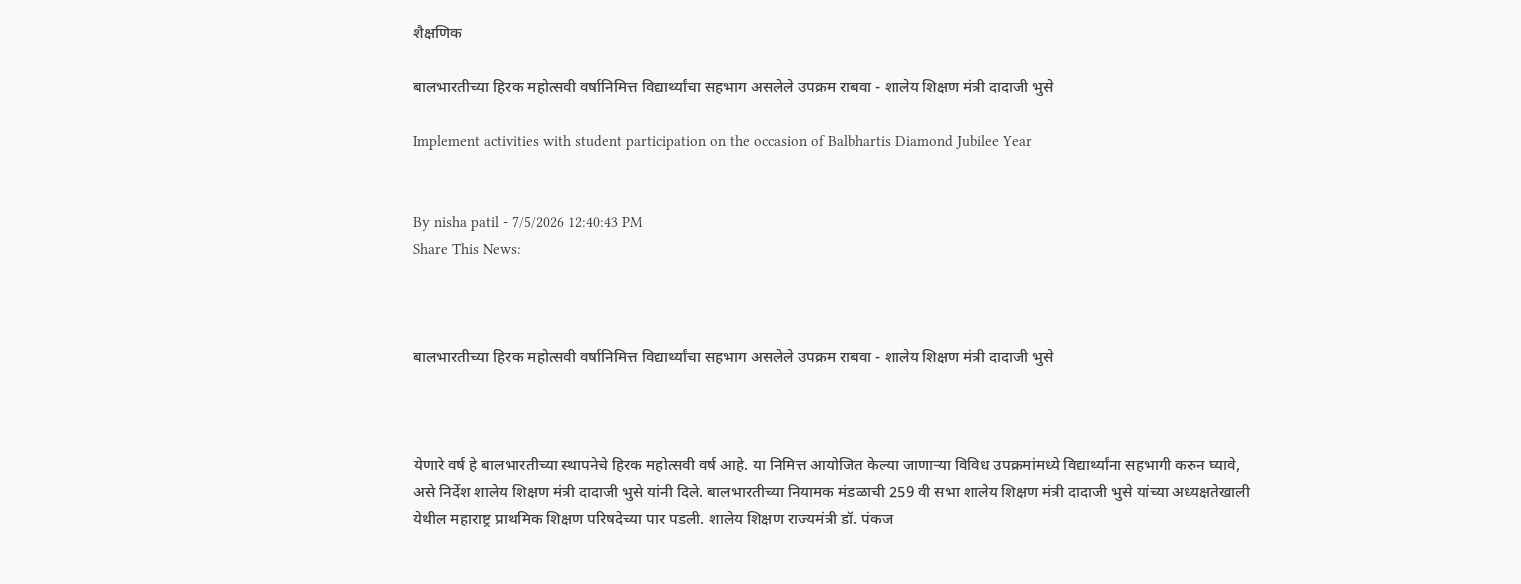शैक्षणिक

बालभारतीच्या हिरक महोत्सवी वर्षानिमित्त विद्यार्थ्यांचा सहभाग असलेले उपक्रम राबवा - शालेय शिक्षण मंत्री दादाजी भुसे

Implement activities with student participation on the occasion of Balbhartis Diamond Jubilee Year


By nisha patil - 7/5/2026 12:40:43 PM
Share This News:



बालभारतीच्या हिरक महोत्सवी वर्षानिमित्त विद्यार्थ्यांचा सहभाग असलेले उपक्रम राबवा - शालेय शिक्षण मंत्री दादाजी भुसे



येणारे वर्ष हे बालभारतीच्या स्थापनेचे हिरक महोत्सवी वर्ष आहे. या निमित्त आयोजित केल्या जाणाऱ्या विविध उपक्रमांमध्ये विद्यार्थ्यांना सहभागी करुन घ्यावे, असे निर्देश शालेय शिक्षण मंत्री दादाजी भुसे यांनी दिले. बालभारतीच्या नियामक मंडळाची 259 वी सभा शालेय शिक्षण मंत्री दादाजी भुसे यांच्या अध्यक्षतेखाली येथील महाराष्ट्र प्राथमिक शिक्षण परिषदेच्या पार पडली. शालेय शिक्षण राज्यमंत्री डॉ. पंकज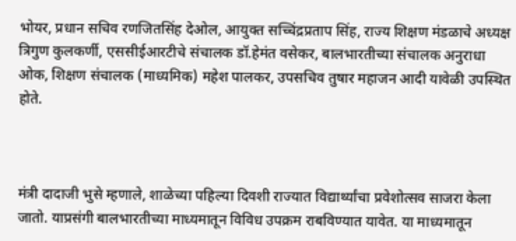भोयर, प्रधान सचिव रणजितसिंह देओल, आयुक्त सच्चिंद्रप्रताप सिंह, राज्य शिक्षण मंडळाचे अध्यक्ष त्रिगुण कुलकर्णी, एससीईआरटीचे संचालक डॉ.हेमंत वसेकर, बालभारतीच्या संचालक अनुराधा ओक, शिक्षण संचालक (माध्यमिक) महेश पालकर, उपसचिव तुषार महाजन आदी यावेळी उपस्थित होते.



मंत्री दादाजी भुसे म्हणाले, शाळेच्या पहिल्या दिवशी राज्यात विद्यार्थ्यांचा प्रवेशोत्सव साजरा केला जातो. याप्रसंगी बालभारतीच्या माध्यमातून विविध उपक्रम राबविण्यात यावेत. या माध्यमातून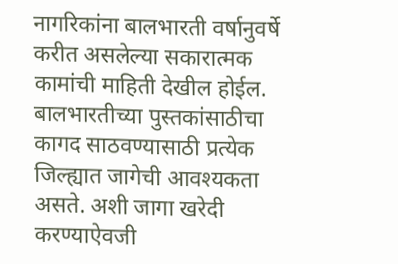नागरिकांना बालभारती वर्षानुवर्षे करीत असलेल्या सकारात्मक कामांची माहिती देखील होईल. बालभारतीच्या पुस्तकांसाठीचा कागद साठवण्यासाठी प्रत्येक जिल्ह्यात जागेची आवश्यकता असते. अशी जागा खरेदी करण्याऐवजी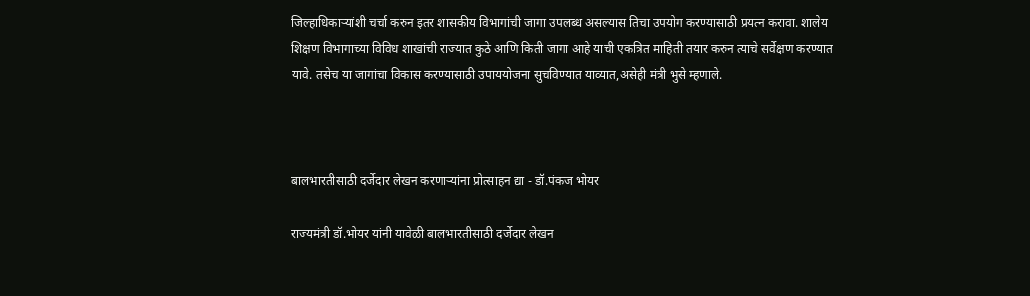जिल्हाधिकाऱ्यांशी चर्चा करुन इतर शासकीय विभागांची जागा उपलब्ध असल्यास तिचा उपयोग करण्यासाठी प्रयत्न करावा. शालेय शिक्षण विभागाच्या विविध शाखांची राज्यात कुठे आणि किती जागा आहे याची एकत्रित माहिती तयार करुन त्याचे सर्वेक्षण करण्यात यावे. तसेच या जागांचा विकास करण्यासाठी उपाययोजना सुचविण्यात याव्यात,असेही मंत्री भुसे म्हणाले.



बालभारतीसाठी दर्जेदार लेखन करणाऱ्यांना प्रोत्साहन द्या - डॉ.पंकज भोयर

राज्यमंत्री डॉ.भोयर यांनी यावेळी बालभारतीसाठी दर्जेदार लेखन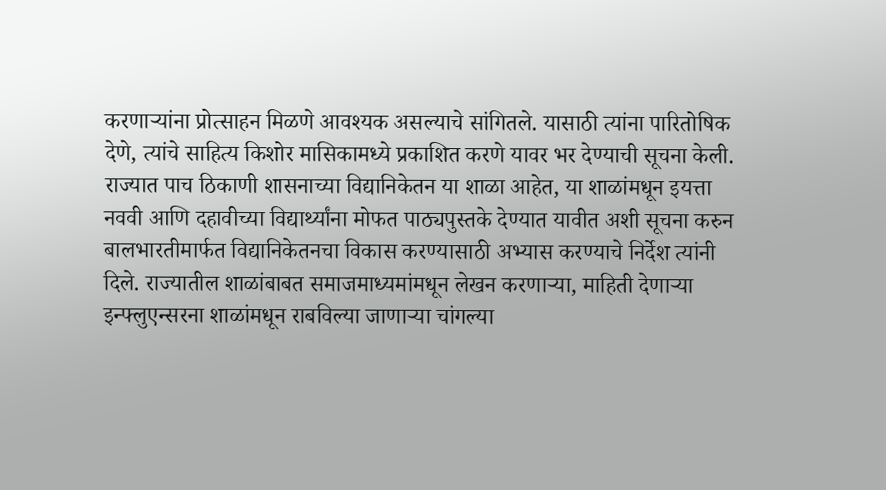करणाऱ्यांना प्रोत्साहन मिळणे आवश्यक असल्याचे सांगितले. यासाठी त्यांना पारितोषिक देणे, त्यांचे साहित्य किशोर मासिकामध्ये प्रकाशित करणे यावर भर देण्याची सूचना केली. राज्यात पाच ठिकाणी शासनाच्या विद्यानिकेतन या शाळा आहेत, या शाळांमधून इयत्ता नववी आणि दहावीच्या विद्यार्थ्यांना मोफत पाठ्यपुस्तके देण्यात यावीत अशी सूचना करुन बालभारतीमार्फत विद्यानिकेतनचा विकास करण्यासाठी अभ्यास करण्याचे निर्देश त्यांनी दिले. राज्यातील शाळांबाबत समाजमाध्यमांमधून लेखन करणाऱ्या, माहिती देणाऱ्या इन्फ्लुएन्सरना शाळांमधून राबविल्या जाणाऱ्या चांगल्या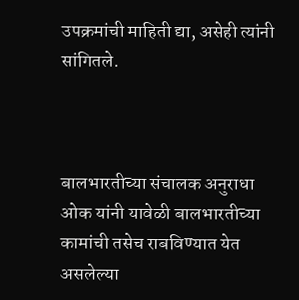उपक्रमांची माहिती द्या, असेही त्यांनी सांगितले.



बालभारतीच्या संचालक अनुराधा ओक यांनी यावेळी बालभारतीच्या कामांची तसेच राबविण्यात येत असलेल्या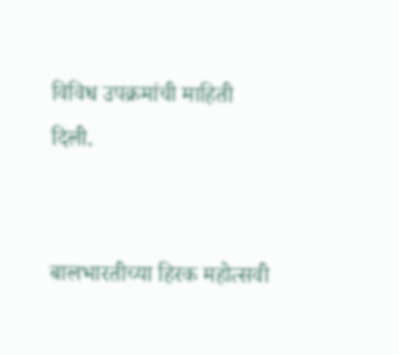विविध उपक्रमांची माहिती दिली.


बालभारतीच्या हिरक महोत्सवी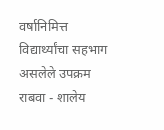वर्षानिमित्त विद्यार्थ्यांचा सहभाग असलेले उपक्रम राबवा - शालेय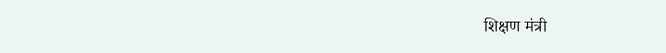शिक्षण मंत्री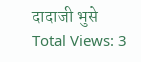दादाजी भुसे
Total Views: 3